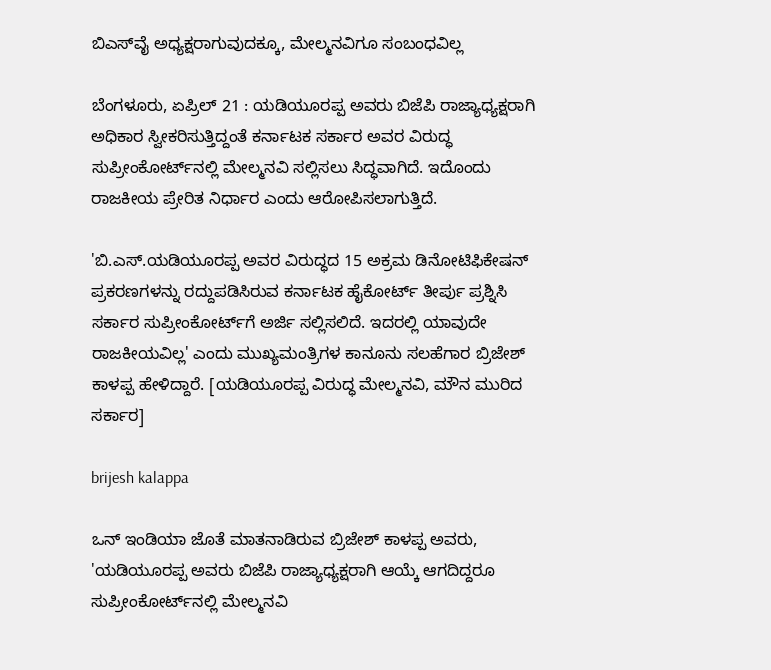ಬಿಎಸ್‌ವೈ ಅಧ್ಯಕ್ಷರಾಗುವುದಕ್ಕೂ, ಮೇಲ್ಮನವಿಗೂ ಸಂಬಂಧವಿಲ್ಲ

ಬೆಂಗಳೂರು, ಏಪ್ರಿಲ್ 21 : ಯಡಿಯೂರಪ್ಪ ಅವರು ಬಿಜೆಪಿ ರಾಜ್ಯಾಧ್ಯಕ್ಷರಾಗಿ ಅಧಿಕಾರ ಸ್ವೀಕರಿಸುತ್ತಿದ್ದಂತೆ ಕರ್ನಾಟಕ ಸರ್ಕಾರ ಅವರ ವಿರುದ್ಧ ಸುಪ್ರೀಂಕೋರ್ಟ್‌ನಲ್ಲಿ ಮೇಲ್ಮನವಿ ಸಲ್ಲಿಸಲು ಸಿದ್ಧವಾಗಿದೆ. ಇದೊಂದು ರಾಜಕೀಯ ಪ್ರೇರಿತ ನಿರ್ಧಾರ ಎಂದು ಆರೋಪಿಸಲಾಗುತ್ತಿದೆ.

'ಬಿ.ಎಸ್.ಯಡಿಯೂರಪ್ಪ ಅವರ ವಿರುದ್ಧದ 15 ಅಕ್ರಮ ಡಿನೋಟಿಫಿಕೇಷನ್ ಪ್ರಕರಣಗಳನ್ನು ರದ್ದುಪಡಿಸಿರುವ ಕರ್ನಾಟಕ ಹೈಕೋರ್ಟ್ ತೀರ್ಪು ಪ್ರಶ್ನಿಸಿ ಸರ್ಕಾರ ಸುಪ್ರೀಂಕೋರ್ಟ್‌ಗೆ ಅರ್ಜಿ ಸಲ್ಲಿಸಲಿದೆ. ಇದರಲ್ಲಿ ಯಾವುದೇ ರಾಜಕೀಯವಿಲ್ಲ' ಎಂದು ಮುಖ್ಯಮಂತ್ರಿಗಳ ಕಾನೂನು ಸಲಹೆಗಾರ ಬ್ರಿಜೇಶ್ ಕಾಳಪ್ಪ ಹೇಳಿದ್ದಾರೆ. [ಯಡಿಯೂರಪ್ಪ ವಿರುದ್ಧ ಮೇಲ್ಮನವಿ, ಮೌನ ಮುರಿದ ಸರ್ಕಾರ]

brijesh kalappa

ಒನ್ ಇಂಡಿಯಾ ಜೊತೆ ಮಾತನಾಡಿರುವ ಬ್ರಿಜೇಶ್ ಕಾಳಪ್ಪ ಅವರು, 'ಯಡಿಯೂರಪ್ಪ ಅವರು ಬಿಜೆಪಿ ರಾಜ್ಯಾಧ್ಯಕ್ಷರಾಗಿ ಆಯ್ಕೆ ಆಗದಿದ್ದರೂ ಸುಪ್ರೀಂಕೋರ್ಟ್‌ನಲ್ಲಿ ಮೇಲ್ಮನವಿ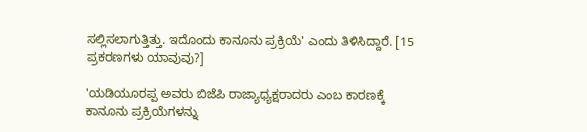ಸಲ್ಲಿಸಲಾಗುತ್ತಿತ್ತು. ಇದೊಂದು ಕಾನೂನು ಪ್ರಕ್ರಿಯೆ' ಎಂದು ತಿಳಿಸಿದ್ದಾರೆ. [15 ಪ್ರಕರಣಗಳು ಯಾವುವು?]

'ಯಡಿಯೂರಪ್ಪ ಅವರು ಬಿಜೆಪಿ ರಾಜ್ಯಾಧ್ಯಕ್ಷರಾದರು ಎಂಬ ಕಾರಣಕ್ಕೆ ಕಾನೂನು ಪ್ರಕ್ರಿಯೆಗಳನ್ನು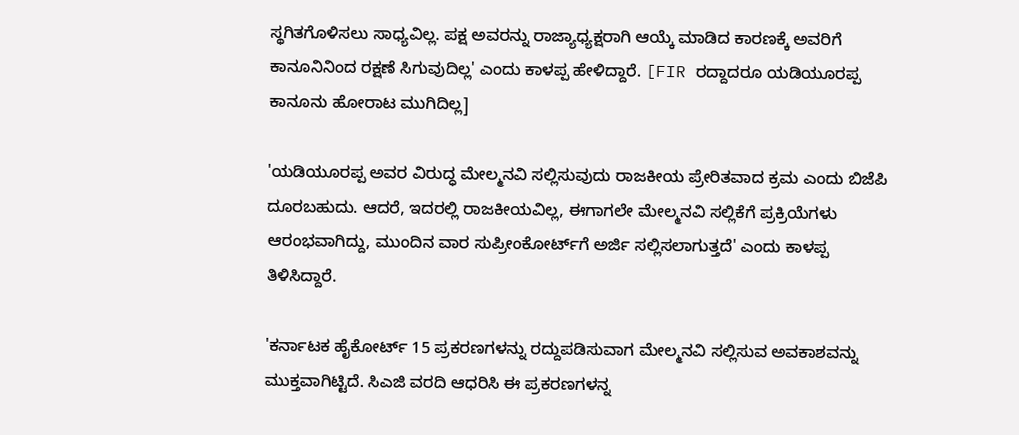ಸ್ಥಗಿತಗೊಳಿಸಲು ಸಾಧ್ಯವಿಲ್ಲ. ಪಕ್ಷ ಅವರನ್ನು ರಾಜ್ಯಾಧ್ಯಕ್ಷರಾಗಿ ಆಯ್ಕೆ ಮಾಡಿದ ಕಾರಣಕ್ಕೆ ಅವರಿಗೆ ಕಾನೂನಿನಿಂದ ರಕ್ಷಣೆ ಸಿಗುವುದಿಲ್ಲ' ಎಂದು ಕಾಳಪ್ಪ ಹೇಳಿದ್ದಾರೆ. [FIR ರದ್ದಾದರೂ ಯಡಿಯೂರಪ್ಪ ಕಾನೂನು ಹೋರಾಟ ಮುಗಿದಿಲ್ಲ]

'ಯಡಿಯೂರಪ್ಪ ಅವರ ವಿರುದ್ಧ ಮೇಲ್ಮನವಿ ಸಲ್ಲಿಸುವುದು ರಾಜಕೀಯ ಪ್ರೇರಿತವಾದ ಕ್ರಮ ಎಂದು ಬಿಜೆಪಿ ದೂರಬಹುದು. ಆದರೆ, ಇದರಲ್ಲಿ ರಾಜಕೀಯವಿಲ್ಲ, ಈಗಾಗಲೇ ಮೇಲ್ಮನವಿ ಸಲ್ಲಿಕೆಗೆ ಪ್ರಕ್ರಿಯೆಗಳು ಆರಂಭವಾಗಿದ್ದು, ಮುಂದಿನ ವಾರ ಸುಪ್ರೀಂಕೋರ್ಟ್‌ಗೆ ಅರ್ಜಿ ಸಲ್ಲಿಸಲಾಗುತ್ತದೆ' ಎಂದು ಕಾಳಪ್ಪ ತಿಳಿಸಿದ್ದಾರೆ.

'ಕರ್ನಾಟಕ ಹೈಕೋರ್ಟ್ 15 ಪ್ರಕರಣಗಳನ್ನು ರದ್ದುಪಡಿಸುವಾಗ ಮೇಲ್ಮನವಿ ಸಲ್ಲಿಸುವ ಅವಕಾಶವನ್ನು ಮುಕ್ತವಾಗಿಟ್ಟಿದೆ. ಸಿಎಜಿ ವರದಿ ಆಧರಿಸಿ ಈ ಪ್ರಕರಣಗಳನ್ನ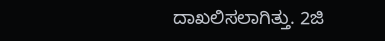ದಾಖಲಿಸಲಾಗಿತ್ತು. 2ಜಿ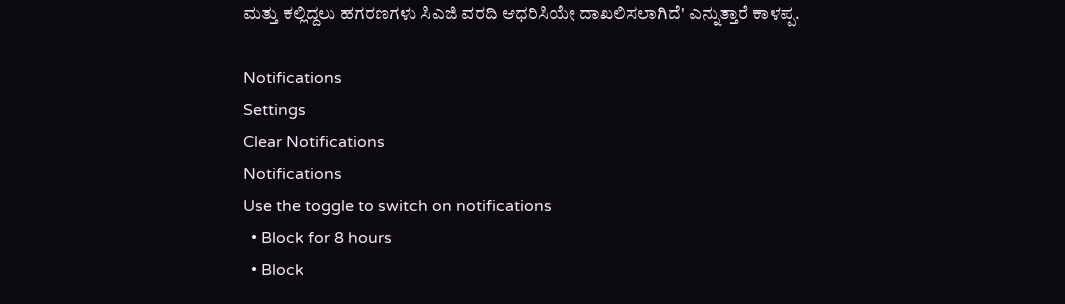ಮತ್ತು ಕಲ್ಲಿದ್ದಲು ಹಗರಣಗಳು ಸಿಎಜಿ ವರದಿ ಆಧರಿಸಿಯೇ ದಾಖಲಿಸಲಾಗಿದೆ' ಎನ್ನುತ್ತಾರೆ ಕಾಳಪ್ಪ.

Notifications
Settings
Clear Notifications
Notifications
Use the toggle to switch on notifications
  • Block for 8 hours
  • Block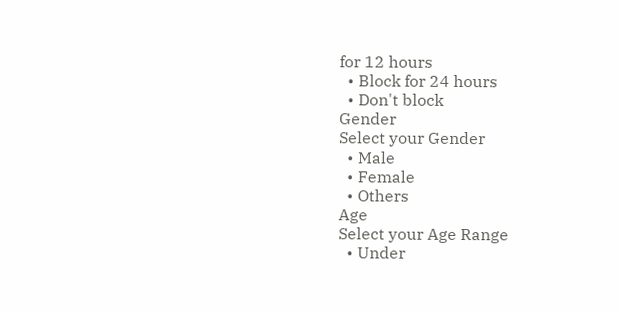for 12 hours
  • Block for 24 hours
  • Don't block
Gender
Select your Gender
  • Male
  • Female
  • Others
Age
Select your Age Range
  • Under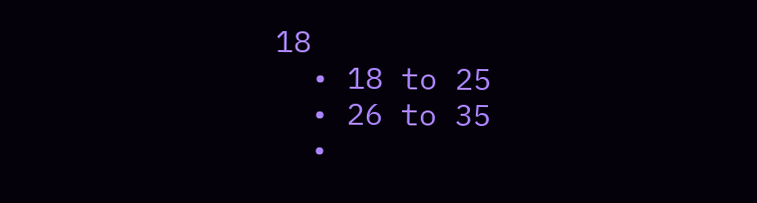18
  • 18 to 25
  • 26 to 35
  •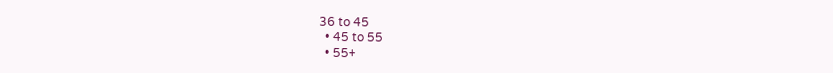36 to 45
  • 45 to 55
  • 55+